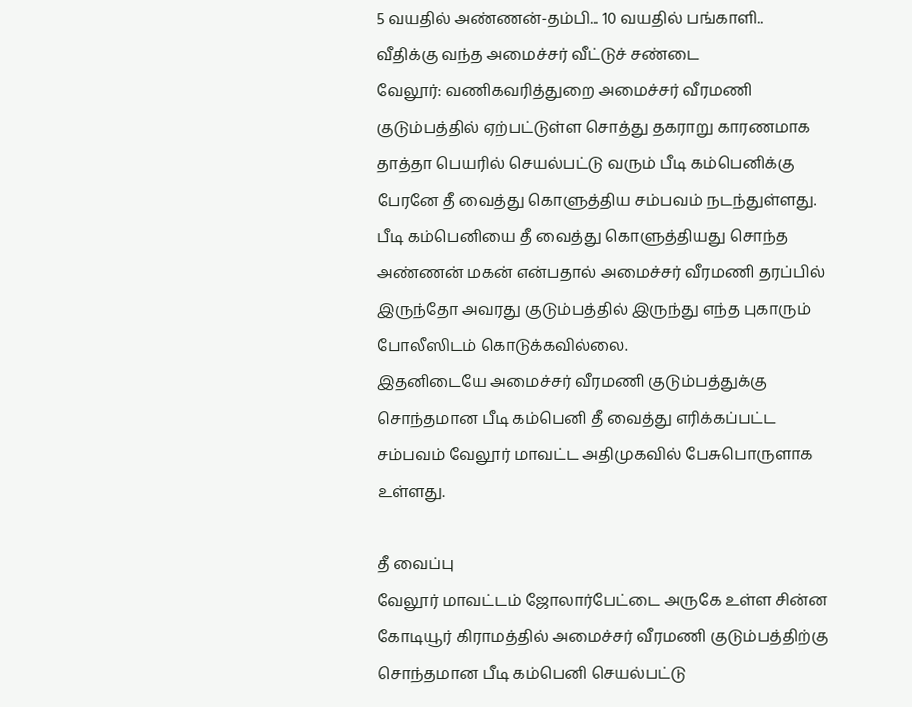5 வயதில் அண்ணன்-தம்பி... 10 வயதில் பங்காளி.. வீதிக்கு வந்த அமைச்சர் வீட்டுச் சண்டை
வேலூர்: வணிகவரித்துறை அமைச்சர் வீரமணி குடும்பத்தில் ஏற்பட்டுள்ள சொத்து தகராறு காரணமாக தாத்தா பெயரில் செயல்பட்டு வரும் பீடி கம்பெனிக்கு பேரனே தீ வைத்து கொளுத்திய சம்பவம் நடந்துள்ளது.
பீடி கம்பெனியை தீ வைத்து கொளுத்தியது சொந்த அண்ணன் மகன் என்பதால் அமைச்சர் வீரமணி தரப்பில் இருந்தோ அவரது குடும்பத்தில் இருந்து எந்த புகாரும் போலீஸிடம் கொடுக்கவில்லை.
இதனிடையே அமைச்சர் வீரமணி குடும்பத்துக்கு சொந்தமான பீடி கம்பெனி தீ வைத்து எரிக்கப்பட்ட சம்பவம் வேலூர் மாவட்ட அதிமுகவில் பேசுபொருளாக உள்ளது.

தீ வைப்பு
வேலூர் மாவட்டம் ஜோலார்பேட்டை அருகே உள்ள சின்ன கோடியூர் கிராமத்தில் அமைச்சர் வீரமணி குடும்பத்திற்கு சொந்தமான பீடி கம்பெனி செயல்பட்டு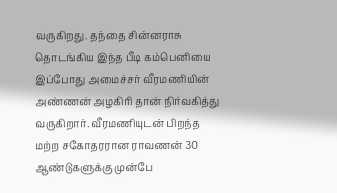வருகிறது. தந்தை சின்னராசு தொடங்கிய இந்த பீடி கம்பெனியை இப்போது அமைச்சர் வீரமணியின் அண்ணன் அழகிரி தான் நிர்வகித்து வருகிறார். வீரமணியுடன் பிறந்த மற்ற சகோதரரான ராவணன் 30 ஆண்டுகளுக்கு முன்பே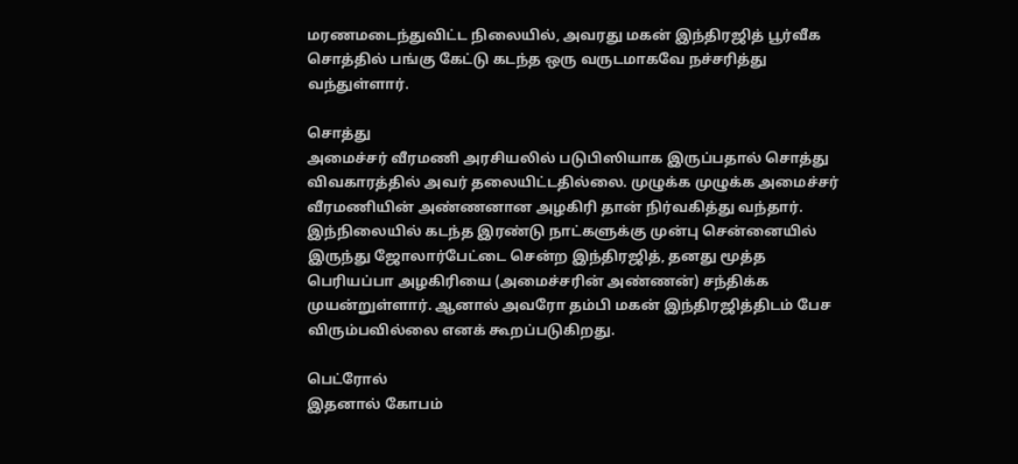மரணமடைந்துவிட்ட நிலையில், அவரது மகன் இந்திரஜித் பூர்வீக சொத்தில் பங்கு கேட்டு கடந்த ஒரு வருடமாகவே நச்சரித்து வந்துள்ளார்.

சொத்து
அமைச்சர் வீரமணி அரசியலில் படுபிஸியாக இருப்பதால் சொத்து விவகாரத்தில் அவர் தலையிட்டதில்லை. முழுக்க முழுக்க அமைச்சர் வீரமணியின் அண்ணனான அழகிரி தான் நிர்வகித்து வந்தார். இந்நிலையில் கடந்த இரண்டு நாட்களுக்கு முன்பு சென்னையில் இருந்து ஜோலார்பேட்டை சென்ற இந்திரஜித், தனது மூத்த பெரியப்பா அழகிரியை (அமைச்சரின் அண்ணன்) சந்திக்க முயன்றுள்ளார். ஆனால் அவரோ தம்பி மகன் இந்திரஜித்திடம் பேச விரும்பவில்லை எனக் கூறப்படுகிறது.

பெட்ரோல்
இதனால் கோபம்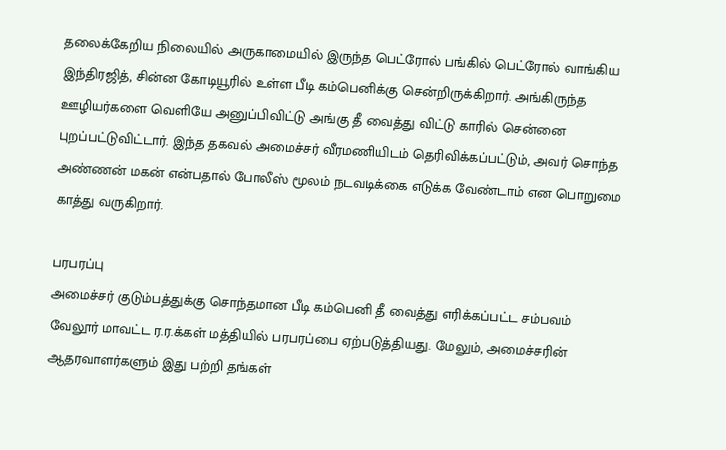தலைக்கேறிய நிலையில் அருகாமையில் இருந்த பெட்ரோல் பங்கில் பெட்ரோல் வாங்கிய இந்திரஜித், சின்ன கோடியூரில் உள்ள பீடி கம்பெனிக்கு சென்றிருக்கிறார். அங்கிருந்த ஊழியர்களை வெளியே அனுப்பிவிட்டு அங்கு தீ வைத்து விட்டு காரில் சென்னை புறப்பட்டுவிட்டார். இந்த தகவல் அமைச்சர் வீரமணியிடம் தெரிவிக்கப்பட்டும், அவர் சொந்த அண்ணன் மகன் என்பதால் போலீஸ் மூலம் நடவடிக்கை எடுக்க வேண்டாம் என பொறுமை காத்து வருகிறார்.

பரபரப்பு
அமைச்சர் குடும்பத்துக்கு சொந்தமான பீடி கம்பெனி தீ வைத்து எரிக்கப்பட்ட சம்பவம் வேலூர் மாவட்ட ர.ர.க்கள் மத்தியில் பரபரப்பை ஏற்படுத்தியது. மேலும், அமைச்சரின் ஆதரவாளர்களும் இது பற்றி தங்கள்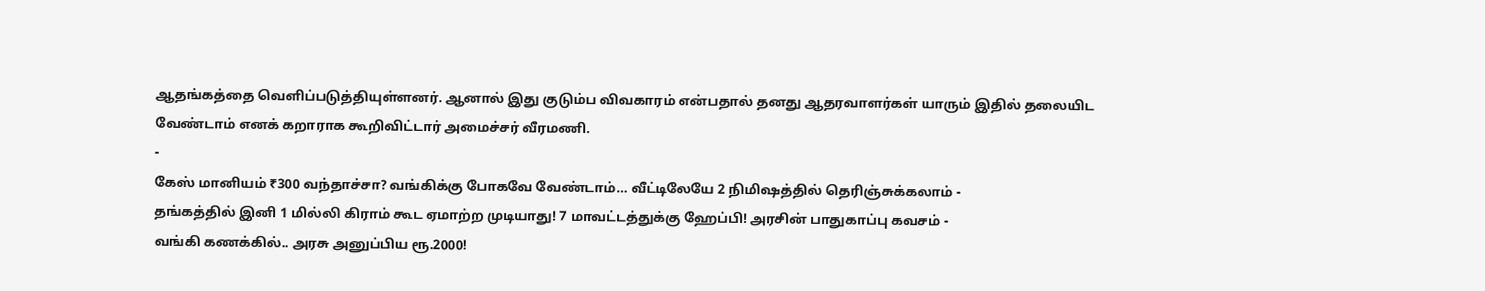ஆதங்கத்தை வெளிப்படுத்தியுள்ளனர். ஆனால் இது குடும்ப விவகாரம் என்பதால் தனது ஆதரவாளர்கள் யாரும் இதில் தலையிட வேண்டாம் எனக் கறாராக கூறிவிட்டார் அமைச்சர் வீரமணி.
-
கேஸ் மானியம் ₹300 வந்தாச்சா? வங்கிக்கு போகவே வேண்டாம்… வீட்டிலேயே 2 நிமிஷத்தில் தெரிஞ்சுக்கலாம் -
தங்கத்தில் இனி 1 மில்லி கிராம் கூட ஏமாற்ற முடியாது! 7 மாவட்டத்துக்கு ஹேப்பி! அரசின் பாதுகாப்பு கவசம் -
வங்கி கணக்கில்.. அரசு அனுப்பிய ரூ.2000!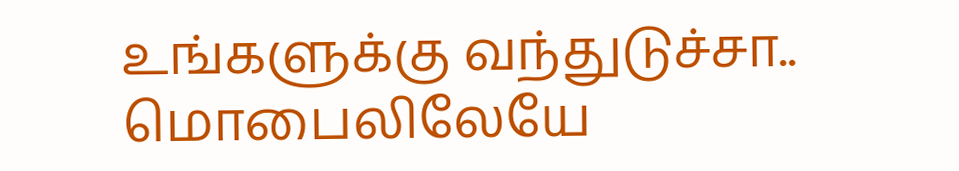உங்களுக்கு வந்துடுச்சா.. மொபைலிலேயே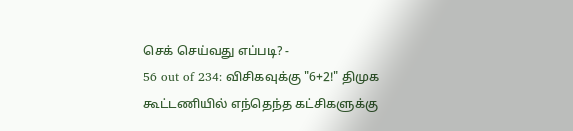செக் செய்வது எப்படி? -
56 out of 234: விசிகவுக்கு "6+2!" திமுக கூட்டணியில் எந்தெந்த கட்சிகளுக்கு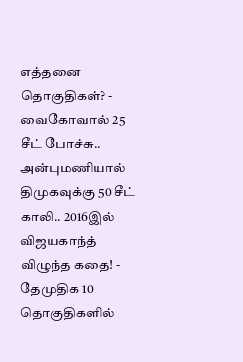எத்தனை தொகுதிகள்? -
வைகோவால் 25 சீட் போச்சு.. அன்புமணியால் திமுகவுக்கு 50 சீட் காலி.. 2016இல் விஜயகாந்த் விழுந்த கதை! -
தேமுதிக 10 தொகுதிகளில்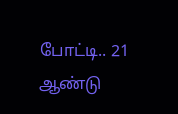போட்டி.. 21 ஆண்டு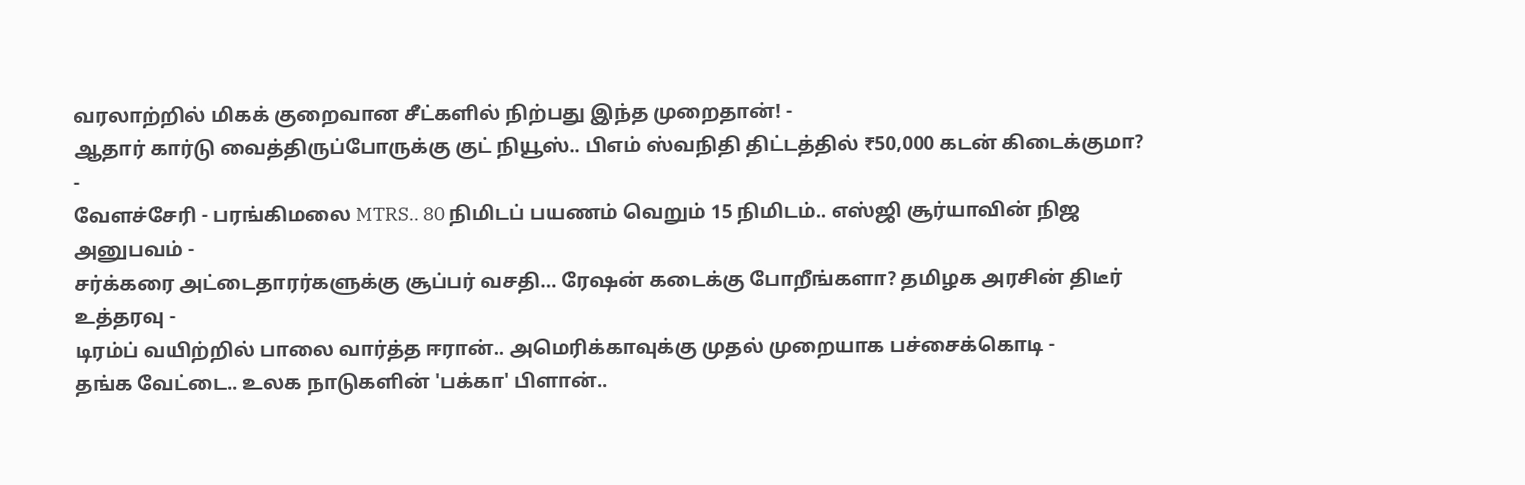வரலாற்றில் மிகக் குறைவான சீட்களில் நிற்பது இந்த முறைதான்! -
ஆதார் கார்டு வைத்திருப்போருக்கு குட் நியூஸ்.. பிஎம் ஸ்வநிதி திட்டத்தில் ₹50,000 கடன் கிடைக்குமா? -
வேளச்சேரி - பரங்கிமலை MTRS.. 80 நிமிடப் பயணம் வெறும் 15 நிமிடம்.. எஸ்ஜி சூர்யாவின் நிஜ அனுபவம் -
சர்க்கரை அட்டைதாரர்களுக்கு சூப்பர் வசதி… ரேஷன் கடைக்கு போறீங்களா? தமிழக அரசின் திடீர் உத்தரவு -
டிரம்ப் வயிற்றில் பாலை வார்த்த ஈரான்.. அமெரிக்காவுக்கு முதல் முறையாக பச்சைக்கொடி -
தங்க வேட்டை.. உலக நாடுகளின் 'பக்கா' பிளான்..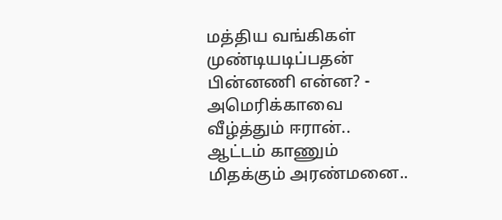மத்திய வங்கிகள் முண்டியடிப்பதன் பின்னணி என்ன? -
அமெரிக்காவை வீழ்த்தும் ஈரான்.. ஆட்டம் காணும் மிதக்கும் அரண்மனை..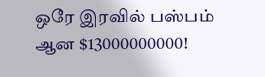ஒரே இரவில் பஸ்பம் ஆன $13000000000!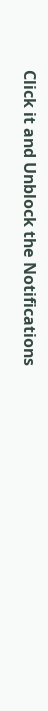Click it and Unblock the Notifications